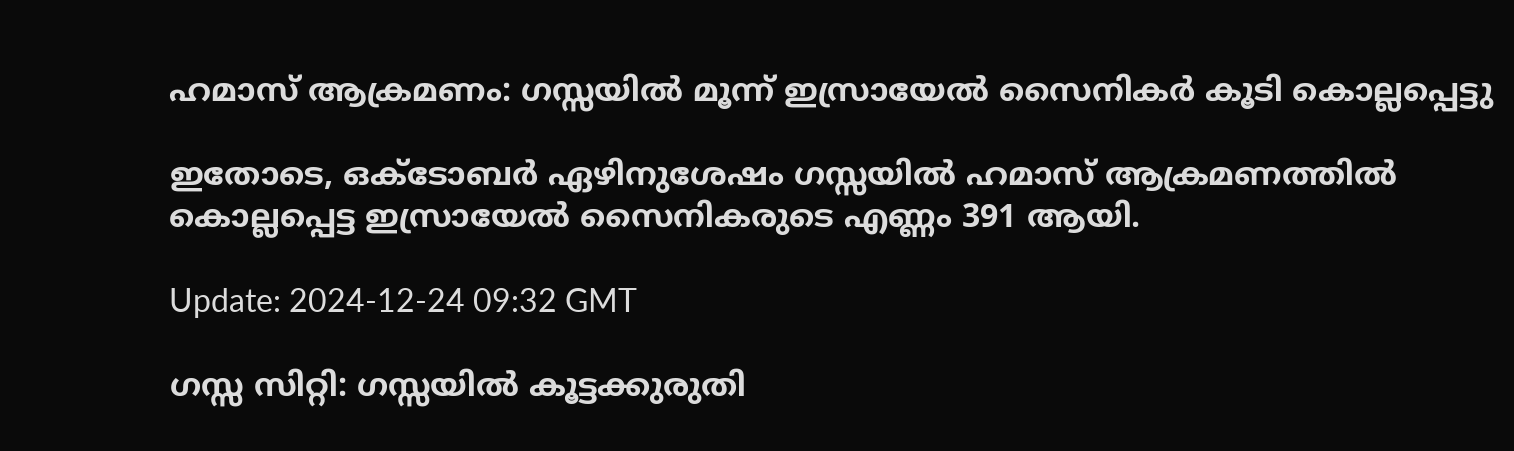ഹമാസ് ആക്രമണം: ഗസ്സയിൽ മൂന്ന് ഇസ്രായേൽ സൈനികർ കൂടി കൊല്ലപ്പെട്ടു

ഇതോടെ, ഒക്ടോബർ ഏഴിനുശേഷം ഗസ്സയിൽ ഹമാസ് ആക്രമണത്തിൽ കൊല്ലപ്പെട്ട ഇസ്രായേൽ സൈനികരുടെ എണ്ണം 391 ആയി.

Update: 2024-12-24 09:32 GMT

ഗസ്സ സിറ്റി: ഗസ്സയിൽ കൂട്ടക്കുരുതി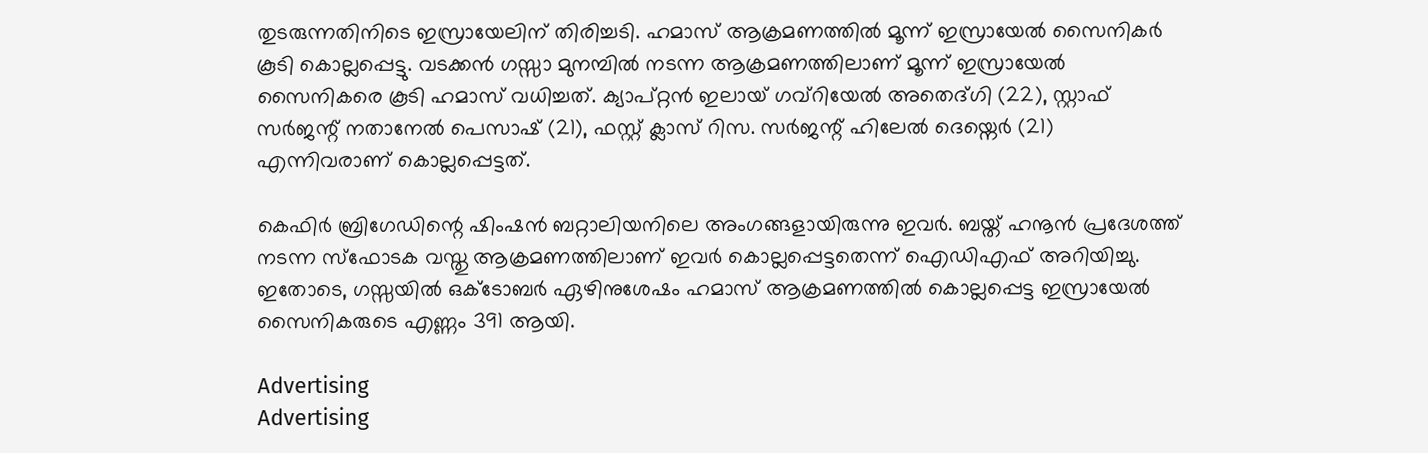തുടരുന്നതിനിടെ ഇസ്രായേലിന് തിരിച്ചടി. ഹമാസ് ആക്രമണത്തിൽ മൂന്ന് ഇസ്രായേൽ സൈനികർ കൂടി കൊല്ലപ്പെട്ടു. വടക്കൻ ഗസ്സാ മുനമ്പിൽ നടന്ന ആക്രമണത്തിലാണ് മൂന്ന് ഇസ്രായേൽ സൈനികരെ കൂടി ഹമാസ് വധിച്ചത്. ക്യാപ്റ്റൻ ഇലായ് ഗവ്റിയേൽ അതെദ്ഗി (22), സ്റ്റാഫ് സർജന്റ് നതാനേൽ പെസാഷ് (21), ഫസ്റ്റ് ക്ലാസ് റിസ. സർജന്റ് ഹിലേൽ ദെയ്നെർ (21) എന്നിവരാണ് കൊല്ലപ്പെട്ടത്.

കെഫിർ ബ്രിഗേഡിന്റെ ഷിംഷൻ ബറ്റാലിയനിലെ അംഗങ്ങളായിരുന്നു ഇവർ. ബയ്ത് ഹനൂൻ പ്രദേശത്ത് നടന്ന സ്ഫോടക വസ്തു ആക്രമണത്തിലാണ് ഇവർ കൊല്ലപ്പെട്ടതെന്ന് ഐഡിഎഫ് അറിയിച്ചു. ഇതോടെ, ഗസ്സയിൽ ഒക്ടോബർ ഏഴിനുശേഷം ഹമാസ് ആക്രമണത്തിൽ കൊല്ലപ്പെട്ട ഇസ്രായേൽ സൈനികരുടെ എണ്ണം 391 ആയി.

Advertising
Advertising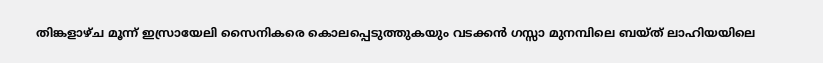തിങ്കളാഴ്ച മൂന്ന് ഇസ്രായേലി സൈനികരെ കൊലപ്പെടുത്തുകയും വടക്കൻ ഗസ്സാ മുനമ്പിലെ ബയ്ത് ലാഹിയയിലെ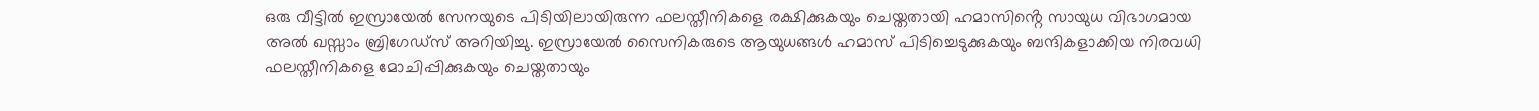ഒരു വീട്ടിൽ ഇസ്രായേൽ സേനയുടെ പിടിയിലായിരുന്ന ഫലസ്തീനികളെ രക്ഷിക്കുകയും ചെയ്തതായി ഹമാസിൻ്റെ സായുധ വിഭാഗമായ അൽ ഖസ്സാം ബ്രിഗേഡ്സ് അറിയിച്ചു. ഇസ്രായേൽ സൈനികരുടെ ആയുധങ്ങൾ ഹമാസ് പിടിച്ചെടുക്കുകയും ബന്ദികളാക്കിയ നിരവധി ഫലസ്തീനികളെ മോചിപ്പിക്കുകയും ചെയ്തതായും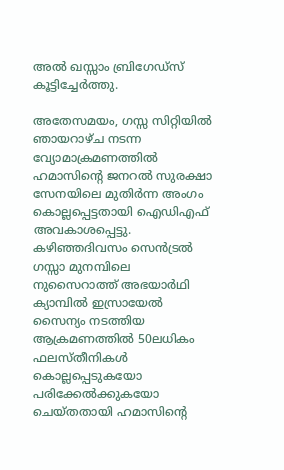അൽ ഖസ്സാം ബ്രിഗേഡ്സ് കൂട്ടിച്ചേർത്തു.

അതേസമയം, ഗസ്സ സിറ്റിയിൽ ഞായറാഴ്ച നടന്ന വ്യോമാക്രമണത്തിൽ ഹമാസിൻ്റെ ജനറൽ സുരക്ഷാ സേനയിലെ മുതിർന്ന അംഗം കൊല്ലപ്പെട്ടതായി ഐഡിഎഫ് അവകാശപ്പെട്ടു. കഴിഞ്ഞദിവസം സെൻട്രൽ ഗസ്സാ മുനമ്പിലെ നുസൈറാത്ത് അഭയാർഥി ക്യാമ്പിൽ ഇസ്രായേൽ സൈന്യം നടത്തിയ ആക്രമണത്തിൽ 50ലധികം ഫലസ്തീനികൾ കൊല്ലപ്പെടുകയോ പരിക്കേൽക്കുകയോ ചെയ്തതായി ഹമാസിൻ്റെ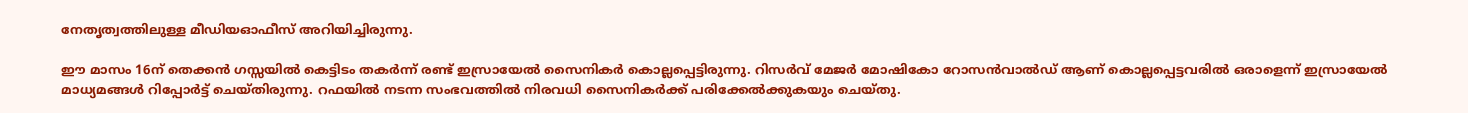നേതൃത്വത്തിലുള്ള മീഡിയഓഫീസ് അറിയിച്ചിരുന്നു.

ഈ മാസം 16ന് തെക്കൻ ഗസ്സയിൽ കെട്ടിടം തകർന്ന് രണ്ട് ഇസ്രായേൽ സൈനികർ കൊല്ലപ്പെട്ടിരുന്നു. റിസർവ് മേജർ മോഷികോ റോസൻവാൽഡ് ആണ് കൊല്ലപ്പെട്ടവരിൽ ഒരാളെന്ന് ഇസ്രായേൽ മാധ്യമങ്ങൾ റിപ്പോർട്ട് ചെയ്തിരുന്നു. റഫയിൽ നടന്ന സംഭവത്തിൽ നിരവധി സൈനികർക്ക് പരിക്കേൽക്കുകയും ചെയ്തു.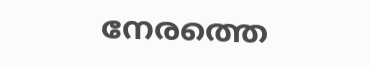നേരത്തെ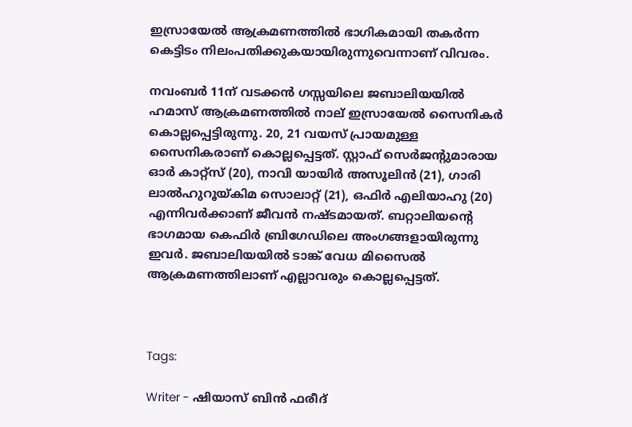ഇസ്രായേൽ ആക്രമണത്തിൽ ഭാഗികമായി തകർന്ന കെട്ടിടം നിലംപതിക്കുകയായിരുന്നുവെന്നാണ് വിവരം.

നവംബർ 11ന് വടക്കൻ ഗസ്സയിലെ ജബാലിയയിൽ ഹമാസ് ആക്രമണത്തിൽ നാല് ഇസ്രായേൽ സൈനികർ കൊല്ലപ്പെട്ടിരുന്നു. 20, 21 വയസ് പ്രായമുള്ള സൈനികരാണ് കൊല്ലപ്പെട്ടത്. സ്റ്റാഫ് സെർജന്റുമാരായ ഓർ കാറ്റ്‌സ് (20), നാവി യായിർ അസൂലിൻ (21), ഗാരി ലാൽഹുറൂയ്കിമ സൊലാറ്റ് (21), ഒഫിർ എലിയാഹു (20) എന്നിവർക്കാണ് ജീവൻ നഷ്ടമായത്. ബറ്റാലിയന്റെ ഭാഗമായ കെഫിർ ബ്രിഗേഡിലെ അംഗങ്ങളായിരുന്നു ഇവർ. ജബാലിയയിൽ ടാങ്ക് വേധ മിസൈൽ ആക്രമണത്തിലാണ് എല്ലാവരും കൊല്ലപ്പെട്ടത്.



Tags:

Writer - ഷിയാസ് ബിന്‍ ഫരീദ്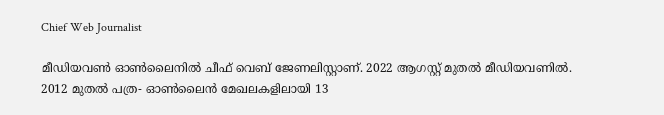Chief Web Journalist

മീഡിയവണ്‍ ഓണ്‍ലൈനില്‍ ചീഫ് വെബ് ജേണലിസ്റ്റാണ്. 2022 ആഗസ്റ്റ് മുതല്‍ മീഡിയവണില്‍. 2012 മുതല്‍ പത്ര- ഓണ്‍ലൈന്‍ മേഖലകളിലായി 13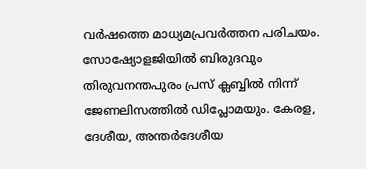വര്‍ഷത്തെ മാധ്യമപ്രവര്‍ത്തന പരിചയം. സോഷ്യോളജിയില്‍ ബിരുദവും തിരുവനന്തപുരം പ്രസ് ക്ലബ്ബില്‍ നിന്ന് ജേണലിസത്തില്‍ ഡിപ്ലോമയും. കേരള, ദേശീയ, അന്തര്‍ദേശീയ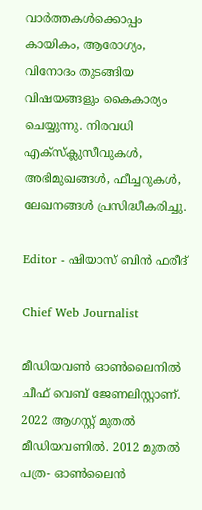വാര്‍ത്തകള്‍ക്കൊപ്പം കായികം, ആരോഗ്യം, വിനോദം തുടങ്ങിയ വിഷയങ്ങളും കൈകാര്യം ചെയ്യുന്നു. നിരവധി എക്സ്ക്ലുസീവുകള്‍, അഭിമുഖങ്ങള്‍, ഫീച്ചറുകള്‍, ലേഖനങ്ങള്‍ പ്രസിദ്ധീകരിച്ചു.

Editor - ഷിയാസ് ബിന്‍ ഫരീദ്

Chief Web Journalist

മീഡിയവണ്‍ ഓണ്‍ലൈനില്‍ ചീഫ് വെബ് ജേണലിസ്റ്റാണ്. 2022 ആഗസ്റ്റ് മുതല്‍ മീഡിയവണില്‍. 2012 മുതല്‍ പത്ര- ഓണ്‍ലൈന്‍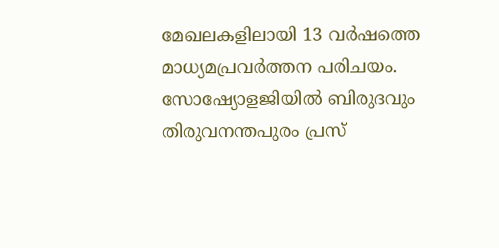മേഖലകളിലായി 13 വര്‍ഷത്തെ മാധ്യമപ്രവര്‍ത്തന പരിചയം. സോഷ്യോളജിയില്‍ ബിരുദവും തിരുവനന്തപുരം പ്രസ്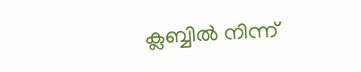ക്ലബ്ബില്‍ നിന്ന്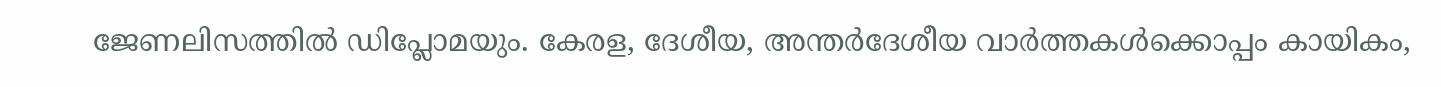ജേണലിസത്തില്‍ ഡിപ്ലോമയും. കേരള, ദേശീയ, അന്തര്‍ദേശീയ വാര്‍ത്തകള്‍ക്കൊപ്പം കായികം,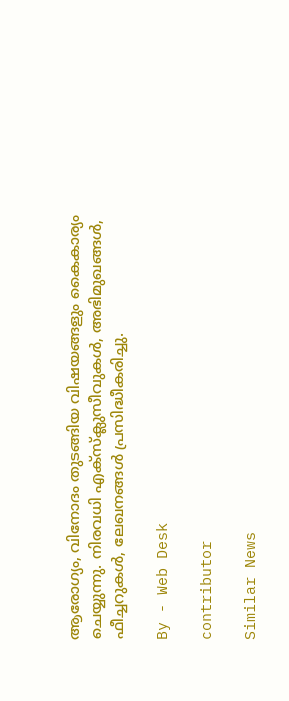ആരോഗ്യം, വിനോദം തുടങ്ങിയ വിഷയങ്ങളും കൈകാര്യം ചെയ്യുന്നു. നിരവധി എക്സ്ക്ലുസീവുകള്‍, അഭിമുഖങ്ങള്‍, ഫീച്ചറുകള്‍, ലേഖനങ്ങള്‍ പ്രസിദ്ധീകരിച്ചു.

By - Web Desk

contributor

Similar News